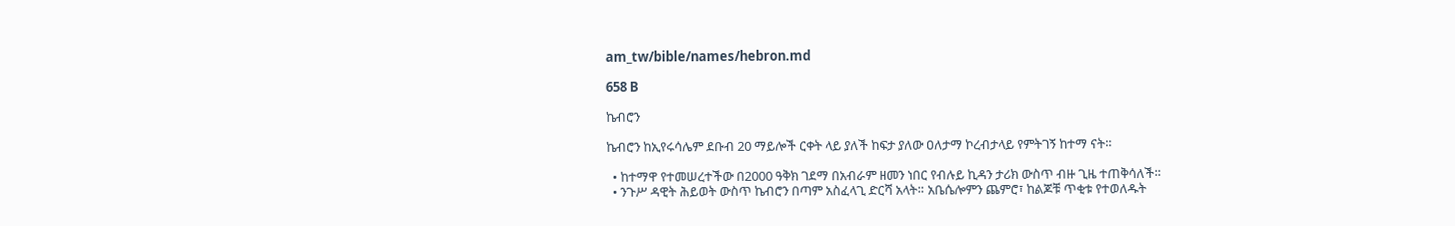am_tw/bible/names/hebron.md

658 B

ኬብሮን

ኬብሮን ከኢየሩሳሌም ደቡብ 20 ማይሎች ርቀት ላይ ያለች ከፍታ ያለው ዐለታማ ኮረብታላይ የምትገኝ ከተማ ናት።

  • ከተማዋ የተመሠረተችው በ2000 ዓቅክ ገደማ በአብራም ዘመን ነበር የብሉይ ኪዳን ታሪክ ውስጥ ብዙ ጊዜ ተጠቅሳለች።
  • ንጉሥ ዳዊት ሕይወት ውስጥ ኬብሮን በጣም አስፈላጊ ድርሻ አላት። አቤሴሎምን ጨምሮ፣ ከልጆቹ ጥቂቱ የተወለዱት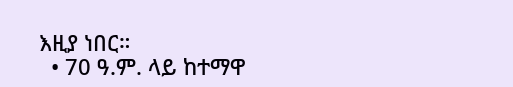እዚያ ነበር።
  • 70 ዓ.ም. ላይ ከተማዋ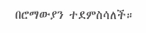በሮማውያን ተደምስሳለች።